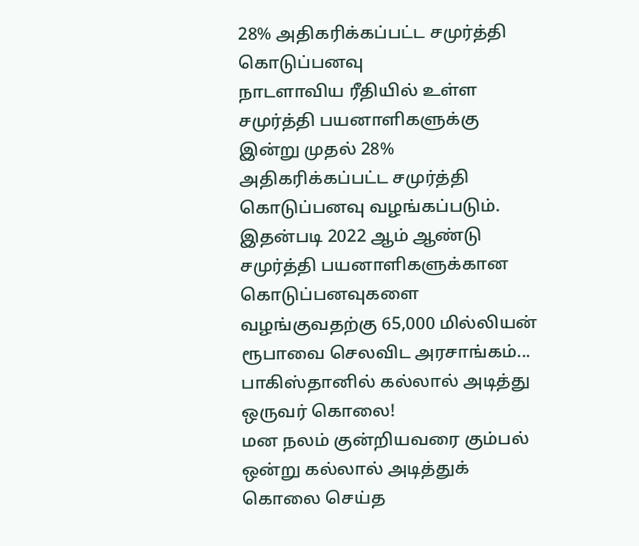28% அதிகரிக்கப்பட்ட சமுர்த்தி கொடுப்பனவு
நாடளாவிய ரீதியில் உள்ள சமுர்த்தி பயனாளிகளுக்கு இன்று முதல் 28% அதிகரிக்கப்பட்ட சமுர்த்தி கொடுப்பனவு வழங்கப்படும்.
இதன்படி 2022 ஆம் ஆண்டு சமுர்த்தி பயனாளிகளுக்கான கொடுப்பனவுகளை வழங்குவதற்கு 65,000 மில்லியன் ரூபாவை செலவிட அரசாங்கம்...
பாகிஸ்தானில் கல்லால் அடித்து ஒருவர் கொலை!
மன நலம் குன்றியவரை கும்பல் ஒன்று கல்லால் அடித்துக் கொலை செய்த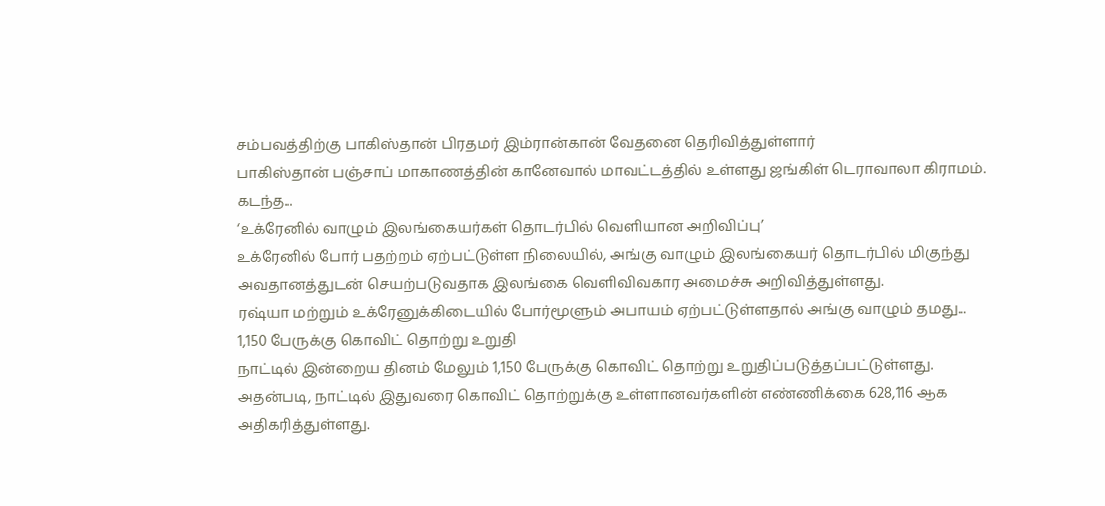சம்பவத்திற்கு பாகிஸ்தான் பிரதமர் இம்ரான்கான் வேதனை தெரிவித்துள்ளார்
பாகிஸ்தான் பஞ்சாப் மாகாணத்தின் கானேவால் மாவட்டத்தில் உள்ளது ஜங்கிள் டெராவாலா கிராமம். கடந்த...
‘உக்ரேனில் வாழும் இலங்கையர்கள் தொடர்பில் வெளியான அறிவிப்பு’
உக்ரேனில் போர் பதற்றம் ஏற்பட்டுள்ள நிலையில், அங்கு வாழும் இலங்கையர் தொடர்பில் மிகுந்து அவதானத்துடன் செயற்படுவதாக இலங்கை வெளிவிவகார அமைச்சு அறிவித்துள்ளது.
ரஷ்யா மற்றும் உக்ரேனுக்கிடையில் போர்மூளும் அபாயம் ஏற்பட்டுள்ளதால் அங்கு வாழும் தமது...
1,150 பேருக்கு கொவிட் தொற்று உறுதி
நாட்டில் இன்றைய தினம் மேலும் 1,150 பேருக்கு கொவிட் தொற்று உறுதிப்படுத்தப்பட்டுள்ளது.
அதன்படி, நாட்டில் இதுவரை கொவிட் தொற்றுக்கு உள்ளானவர்களின் எண்ணிக்கை 628,116 ஆக அதிகரித்துள்ளது.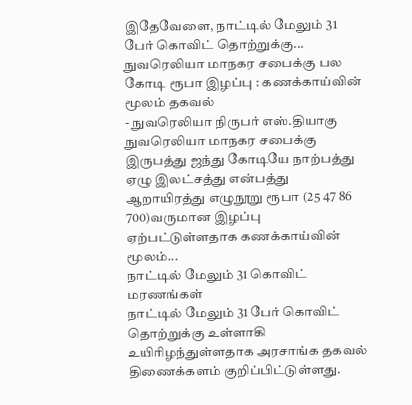இதேவேளை, நாட்டில் மேலும் 31 பேர் கொவிட் தொற்றுக்கு...
நுவரெலியா மாநகர சபைக்கு பல கோடி ரூபா இழப்பு : கணக்காய்வின் மூலம் தகவல்
- நுவரெலியா நிருபர் எஸ்.தியாகு
நுவரெலியா மாநகர சபைக்கு இருபத்து ஜந்து கோடியே நாற்பத்து ஏழு இலட்சத்து என்பத்து ஆறாயிரத்து எழுநூறு ரூபா (25 47 86 700)வருமான இழப்பு ஏற்பட்டுள்ளதாக கணக்காய்வின் மூலம்...
நாட்டில் மேலும் 31 கொவிட் மரணங்கள்
நாட்டில் மேலும் 31 பேர் கொவிட் தொற்றுக்கு உள்ளாகி உயிரிழந்துள்ளதாக அரசாங்க தகவல் திணைக்களம் குறிப்பிட்டுள்ளது.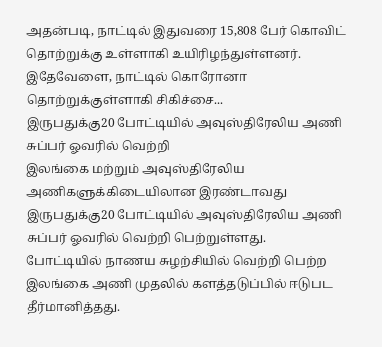அதன்படி, நாட்டில் இதுவரை 15,808 பேர் கொவிட் தொற்றுக்கு உள்ளாகி உயிரிழந்துள்ளனர்.
இதேவேளை, நாட்டில் கொரோனா தொற்றுக்குள்ளாகி சிகிச்சை...
இருபதுக்கு20 போட்டியில் அவுஸ்திரேலிய அணி சுப்பர் ஓவரில் வெற்றி
இலங்கை மற்றும் அவுஸ்திரேலிய அணிகளுக்கிடையிலான இரண்டாவது இருபதுக்கு20 போட்டியில் அவுஸ்திரேலிய அணி சுப்பர் ஓவரில் வெற்றி பெற்றுள்ளது.
போட்டியில் நாணய சுழற்சியில் வெற்றி பெற்ற இலங்கை அணி முதலில் களத்தடுப்பில் ஈடுபட தீர்மானித்தது.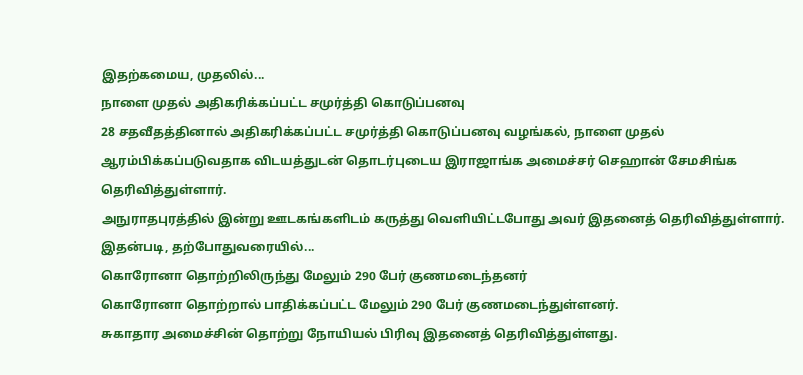இதற்கமைய, முதலில்...
நாளை முதல் அதிகரிக்கப்பட்ட சமுர்த்தி கொடுப்பனவு
28 சதவீதத்தினால் அதிகரிக்கப்பட்ட சமுர்த்தி கொடுப்பனவு வழங்கல், நாளை முதல் ஆரம்பிக்கப்படுவதாக விடயத்துடன் தொடர்புடைய இராஜாங்க அமைச்சர் செஹான் சேமசிங்க தெரிவித்துள்ளார்.
அநுராதபுரத்தில் இன்று ஊடகங்களிடம் கருத்து வெளியிட்டபோது அவர் இதனைத் தெரிவித்துள்ளார்.
இதன்படி, தற்போதுவரையில்...
கொரோனா தொற்றிலிருந்து மேலும் 290 பேர் குணமடைந்தனர்
கொரோனா தொற்றால் பாதிக்கப்பட்ட மேலும் 290 பேர் குணமடைந்துள்ளனர்.
சுகாதார அமைச்சின் தொற்று நோயியல் பிரிவு இதனைத் தெரிவித்துள்ளது.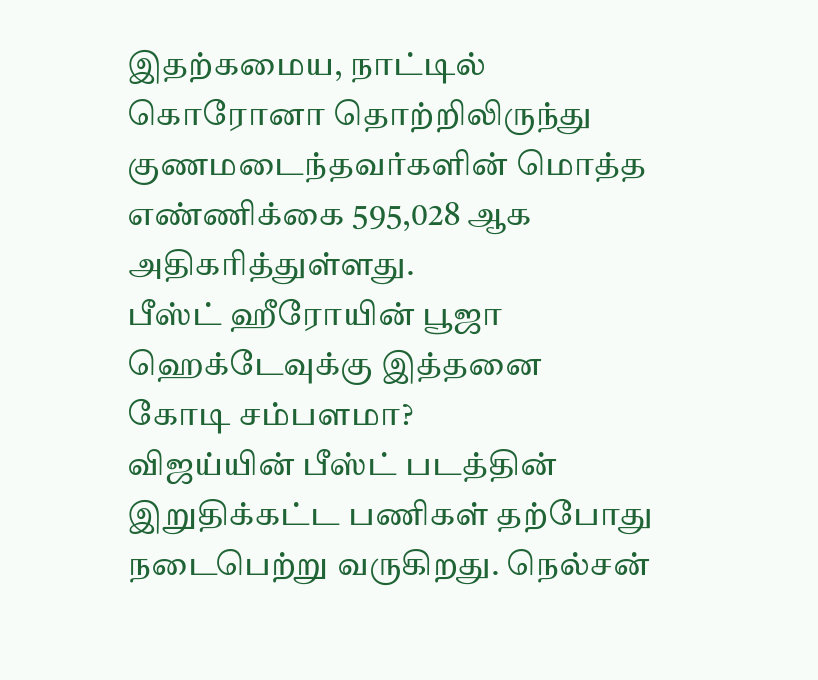இதற்கமைய, நாட்டில் கொரோனா தொற்றிலிருந்து குணமடைந்தவர்களின் மொத்த எண்ணிக்கை 595,028 ஆக அதிகரித்துள்ளது.
பீஸ்ட் ஹீரோயின் பூஜா ஹெக்டேவுக்கு இத்தனை கோடி சம்பளமா?
விஜய்யின் பீஸ்ட் படத்தின் இறுதிக்கட்ட பணிகள் தற்போது நடைபெற்று வருகிறது. நெல்சன்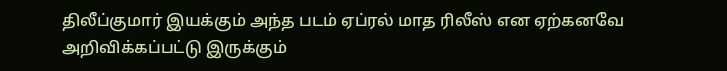திலீப்குமார் இயக்கும் அந்த படம் ஏப்ரல் மாத ரிலீஸ் என ஏற்கனவே அறிவிக்கப்பட்டு இருக்கும்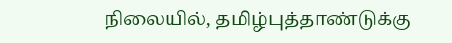நிலையில், தமிழ்புத்தாண்டுக்கு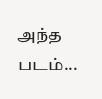அந்த படம்...